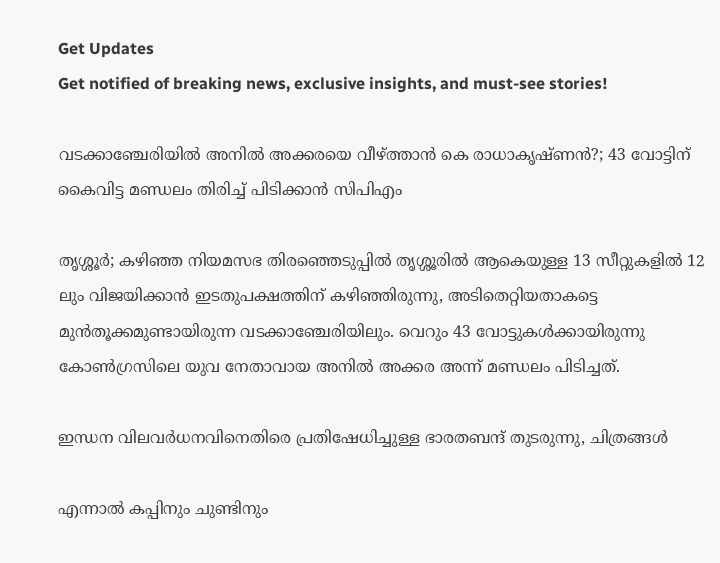Get Updates
Get notified of breaking news, exclusive insights, and must-see stories!

വടക്കാഞ്ചേരിയിൽ അനിൽ അക്കരയെ വീഴ്ത്താൻ കെ രാധാകൃഷ്ണൻ?; 43 വോട്ടിന് കൈവിട്ട മണ്ഡലം തിരിച്ച് പിടിക്കാൻ സിപിഎം

തൃശ്ശൂർ; കഴിഞ്ഞ നിയമസഭ തിരഞ്ഞെടുപ്പിൽ തൃശ്ശൂരിൽ ആകെയുള്ള 13 സീറ്റുകളിൽ 12 ലും വിജയിക്കാൻ ഇടതുപക്ഷത്തിന് കഴിഞ്ഞിരുന്നു, അടിതെറ്റിയതാകട്ടെ മുൻതൂക്കമുണ്ടായിരുന്ന വടക്കാഞ്ചേരിയിലും. വെറും 43 വോട്ടുകൾക്കായിരുന്നു കോൺഗ്രസിലെ യുവ നേതാവായ അനിൽ അക്കര അന്ന് മണ്ഡലം പിടിച്ചത്.

ഇന്ധന വിലവര്‍ധനവിനെതിരെ പ്രതിഷേധിച്ചുള്ള ഭാരതബന്ദ് തുടരുന്നു, ചിത്രങ്ങള്‍

എന്നാൽ കപ്പിനും ചുണ്ടിനും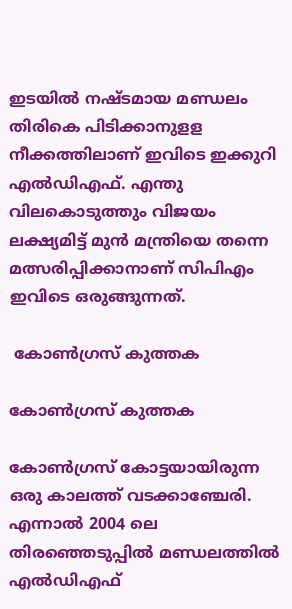ഇടയിൽ നഷ്ടമായ മണ്ഡലം തിരികെ പിടിക്കാനുളള നീക്കത്തിലാണ് ഇവിടെ ഇക്കുറി എൽഡിഎഫ്. എന്തു വിലകൊടുത്തും വിജയം ലക്ഷ്യമിട്ട് മുൻ മന്ത്രിയെ തന്നെ മത്സരിപ്പിക്കാനാണ് സിപിഎം ഇവിടെ ഒരുങ്ങുന്നത്.

 കോൺഗ്രസ് കുത്തക

കോൺഗ്രസ് കുത്തക

കോൺഗ്രസ് കോട്ടയായിരുന്ന ഒരു കാലത്ത് വടക്കാഞ്ചേരി. എന്നാൽ 2004 ലെ തിരഞ്ഞെടുപ്പിൽ മണ്ഡലത്തിൽ എൽഡിഎഫ്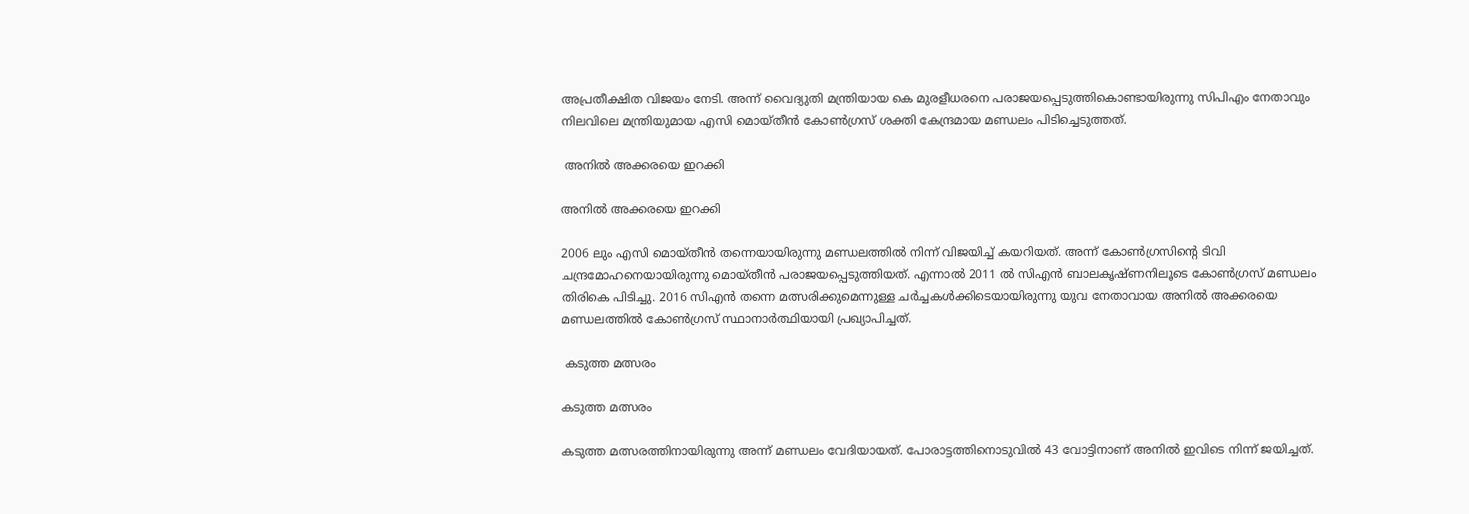അപ്രതീക്ഷിത വിജയം നേടി. അന്ന് വൈദ്യുതി മന്ത്രിയായ കെ മുരളീധരനെ പരാജയപ്പെടുത്തികൊണ്ടായിരുന്നു സിപിഎം നേതാവും നിലവിലെ മന്ത്രിയുമായ എസി മൊയ്തീൻ കോൺഗ്രസ് ശക്തി കേന്ദ്രമായ മണ്ഡലം പിടിച്ചെടുത്തത്.

 അനിൽ അക്കരയെ ഇറക്കി

അനിൽ അക്കരയെ ഇറക്കി

2006 ലും എസി മൊയ്തീൻ തന്നെയായിരുന്നു മണ്ഡലത്തിൽ നിന്ന് വിജയിച്ച് കയറിയത്. അന്ന് കോൺഗ്രസിന്റെ ടിവി ചന്ദ്രമോഹനെയായിരുന്നു മൊയ്തീൻ പരാജയപ്പെടുത്തിയത്. എന്നാൽ 2011 ൽ സിഎൻ ബാലകൃഷ്ണനിലൂടെ കോൺഗ്രസ് മണ്ഡലം തിരികെ പിടിച്ചു. 2016 സിഎൻ തന്നെ മത്സരിക്കുമെന്നുള്ള ചർച്ചകൾക്കിടെയായിരുന്നു യുവ നേതാവായ അനിൽ അക്കരയെ മണ്ഡലത്തിൽ കോൺഗ്രസ് സ്ഥാനാർത്ഥിയായി പ്രഖ്യാപിച്ചത്.

 കടുത്ത മത്സരം

കടുത്ത മത്സരം

കടുത്ത മത്സരത്തിനായിരുന്നു അന്ന് മണ്ഡലം വേദിയായത്. പോരാട്ടത്തിനൊടുവിൽ 43 വോട്ടിനാണ് അനിൽ ഇവിടെ നിന്ന് ജയിച്ചത്.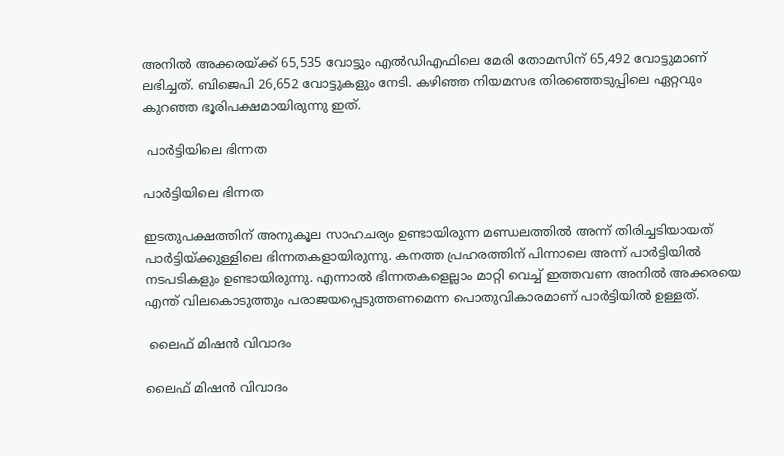അനില്‍ അക്കരയ്ക്ക് 65,535 വോട്ടും എല്‍ഡിഎഫിലെ മേരി തോമസിന് 65,492 വോട്ടുമാണ് ലഭിച്ചത്. ബിജെപി 26,652 വോട്ടുകളും നേടി. കഴിഞ്ഞ നിയമസഭ തിര‍ഞ്ഞെടുപ്പിലെ ഏറ്റവും കുറഞ്ഞ ഭൂരിപക്ഷമായിരുന്നു ഇത്.

 പാർട്ടിയിലെ ഭിന്നത

പാർട്ടിയിലെ ഭിന്നത

ഇടതുപക്ഷത്തിന് അനുകൂല സാഹചര്യം ഉണ്ടായിരുന്ന മണ്ഡലത്തിൽ അന്ന് തിരിച്ചടിയായത് പാർട്ടിയ്ക്കുള്ളിലെ ഭിന്നതകളായിരുന്നു. കനത്ത പ്രഹരത്തിന് പിന്നാലെ അന്ന് പാർട്ടിയിൽ നടപടികളും ഉണ്ടായിരുന്നു. എന്നാൽ ഭിന്നതകളെല്ലാം മാറ്റി വെച്ച് ഇത്തവണ അനിൽ അക്കരയെ എന്ത് വിലകൊടുത്തും പരാജയപ്പെടുത്തണമെന്ന പൊതുവികാരമാണ് പാർട്ടിയിൽ ഉള്ളത്.

 ലൈഫ് മിഷൻ വിവാദം

ലൈഫ് മിഷൻ വിവാദം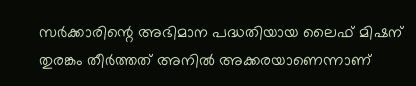സർക്കാരിന്റെ അഭിമാന പദ്ധതിയായ ലൈഫ് മിഷന് തുരങ്കം തീർത്തത് അനിൽ അക്കരയാണെന്നാണ്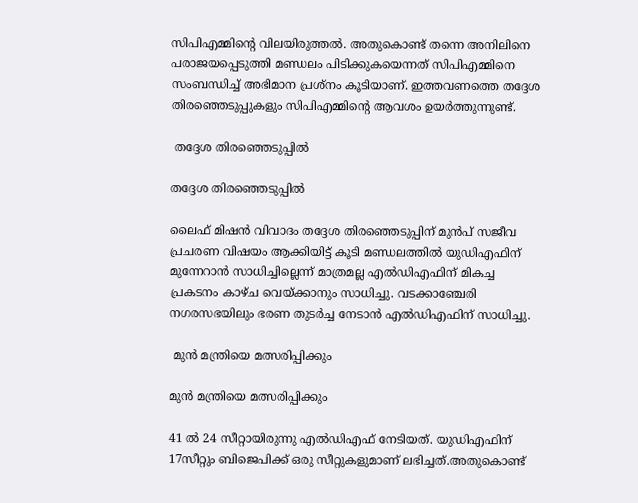സിപിഎമ്മിന്റെ വിലയിരുത്തൽ. അതുകൊണ്ട് തന്നെ അനിലിനെ പരാജയപ്പെടുത്തി മണ്ഡലം പിടിക്കുകയെന്നത് സിപിഎമ്മിനെ സംബന്ധിച്ച് അഭിമാന പ്രശ്നം കൂടിയാണ്. ഇത്തവണത്തെ തദ്ദേശ തിരഞ്ഞെടുപ്പുകളും സിപിഎമ്മിന്റെ ആവശം ഉയർത്തുന്നുണ്ട്.

 തദ്ദേശ തിരഞ്ഞെടുപ്പിൽ

തദ്ദേശ തിരഞ്ഞെടുപ്പിൽ

ലൈഫ് മിഷൻ വിവാദം തദ്ദേശ തിരഞ്ഞെടുപ്പിന് മുൻപ് സജീവ പ്രചരണ വിഷയം ആക്കിയിട്ട് കൂടി മണ്ഡലത്തിൽ യുഡിഎഫിന് മുന്നേറാൻ സാധിച്ചില്ലെന്ന് മാത്രമല്ല എൽഡിഎഫിന് മികച്ച പ്രകടനം കാഴ്ച വെയ്ക്കാനും സാധിച്ചു. വടക്കാഞ്ചേരി നഗരസഭയിലും ഭരണ തുടർച്ച നേടാൻ എൽഡിഎഫിന് സാധിച്ചു.

 മുൻ മന്ത്രിയെ മത്സരിപ്പിക്കും

മുൻ മന്ത്രിയെ മത്സരിപ്പിക്കും

41 ൽ 24 സീറ്റായിരുന്നു എൽഡിഎഫ് നേടിയത്. യുഡിഎഫിന് 17സീറ്റും ബിജെപിക്ക് ഒരു സീറ്റുകളുമാണ് ലഭിച്ചത്.അതുകൊണ്ട്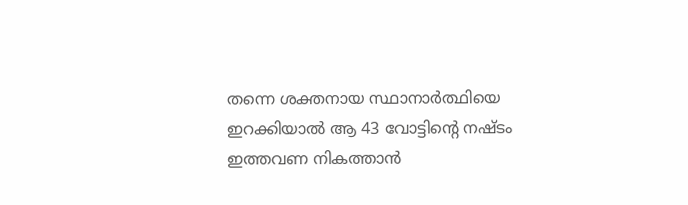തന്നെ ശക്തനായ സ്ഥാനാർത്ഥിയെ ഇറക്കിയാൽ ആ 43 വോട്ടിന്റെ നഷ്ടം ഇത്തവണ നികത്താൻ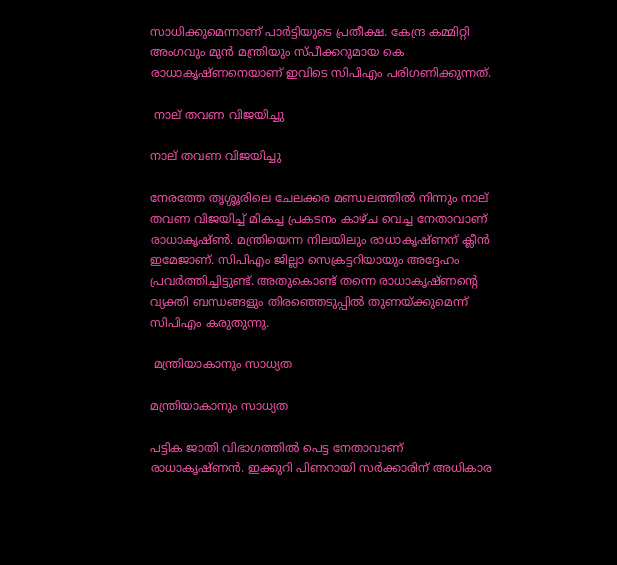സാധിക്കുമെന്നാണ് പാർട്ടിയുടെ പ്രതീക്ഷ. കേന്ദ്ര കമ്മിറ്റി അംഗവും മുൻ മന്ത്രിയും സ്പീക്കറുമായ കെ രാധാകൃഷ്ണനെയാണ് ഇവിടെ സിപിഎം പരിഗണിക്കുന്നത്.

 നാല് തവണ വിജയിച്ചു

നാല് തവണ വിജയിച്ചു

നേരത്തേ തൃശ്ശൂരിലെ ചേലക്കര മണ്ഡലത്തിൽ നിന്നും നാല് തവണ വിജയിച്ച് മികച്ച പ്രകടനം കാഴ്ച വെച്ച നേതാവാണ് രാധാകൃഷ്ൺ. മന്ത്രിയെന്ന നിലയിലും രാധാകൃഷ്ണന് ക്ലീൻ ഇമേജാണ്. സിപിഎം ജില്ലാ സെക്രട്ടറിയായും അദ്ദേഹം പ്രവർത്തിച്ചിട്ടുണ്ട്. അതുകൊണ്ട് തന്നെ രാധാകൃഷ്ണന്റെ വ്യക്തി ബന്ധങ്ങളും തിരഞ്ഞെടുപ്പിൽ തുണയ്ക്കുമെന്ന് സിപിഎം കരുതുന്നു.

 മന്ത്രിയാകാനും സാധ്യത

മന്ത്രിയാകാനും സാധ്യത

പട്ടിക ജാതി വിഭാഗത്തിൽ പെട്ട നേതാവാണ് രാധാകൃഷ്ണൻ. ഇക്കുറി പിണറായി സർക്കാരിന് അധികാര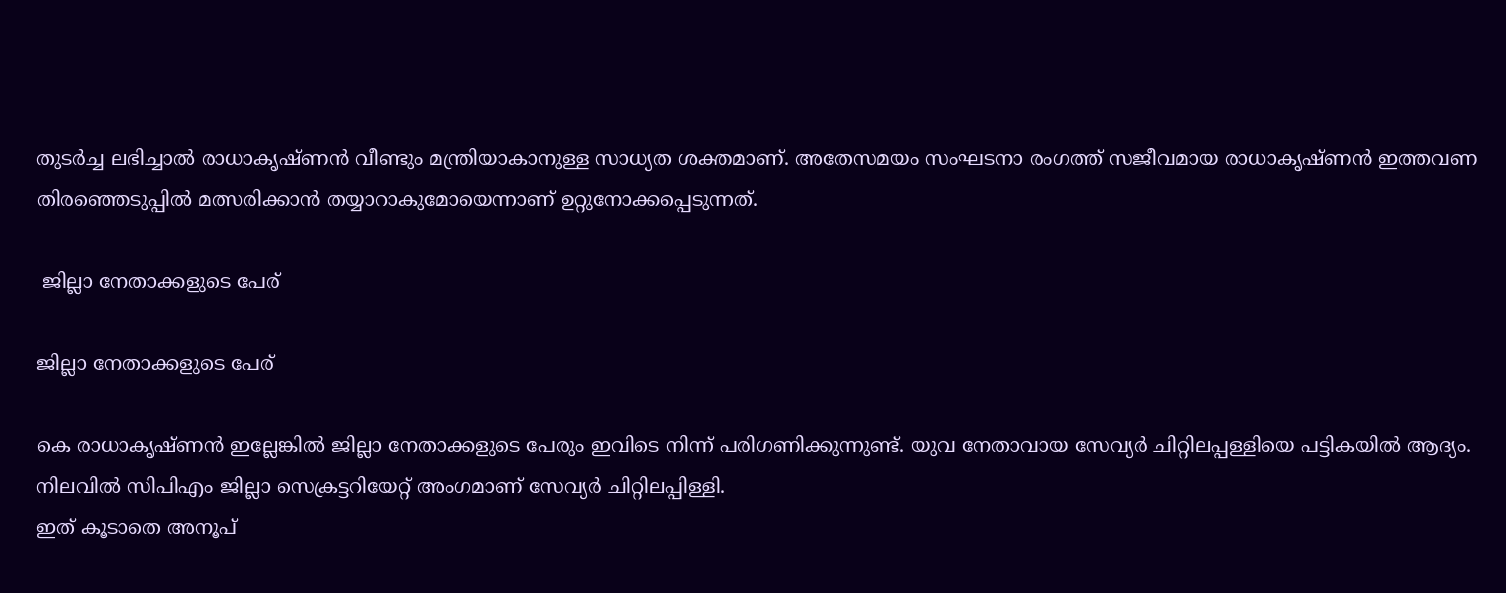തുടർച്ച ലഭിച്ചാൽ രാധാകൃഷ്ണൻ വീണ്ടും മന്ത്രിയാകാനുള്ള സാധ്യത ശക്തമാണ്. അതേസമയം സംഘടനാ രംഗത്ത് സജീവമായ രാധാകൃഷ്ണൻ ഇത്തവണ തിരഞ്ഞെടുപ്പിൽ മത്സരിക്കാൻ തയ്യാറാകുമോയെന്നാണ് ഉറ്റുനോക്കപ്പെടുന്നത്.

 ജില്ലാ നേതാക്കളുടെ പേര്

ജില്ലാ നേതാക്കളുടെ പേര്

കെ രാധാകൃഷ്ണൻ ഇല്ലേങ്കിൽ ജില്ലാ നേതാക്കളുടെ പേരും ഇവിടെ നിന്ന് പരിഗണിക്കുന്നുണ്ട്. യുവ നേതാവായ സേവ്യർ ചിറ്റിലപ്പള്ളിയെ പട്ടികയിൽ ആദ്യം. നിലവില്‍ സിപിഎം ജില്ലാ സെക്രട്ടറിയേറ്റ് അംഗമാണ് സേവ്യര്‍ ചിറ്റിലപ്പിള്ളി.
ഇത് കൂടാതെ അനൂപ്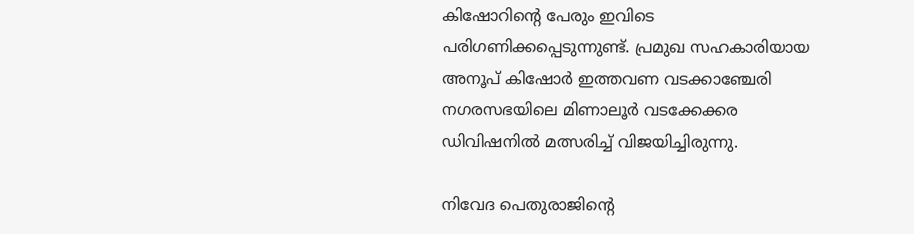കിഷോറിന്റെ പേരും ഇവിടെ പരിഗണിക്കപ്പെടുന്നുണ്ട്. പ്രമുഖ സഹകാരിയായ അനൂപ് കിഷോര്‍ ഇത്തവണ വടക്കാഞ്ചേരി നഗരസഭയിലെ മിണാലൂര്‍ വടക്കേക്കര ഡിവിഷനില്‍ മത്സരിച്ച് വിജയിച്ചിരുന്നു.

നിവേദ പെതുരാജിന്‍റെ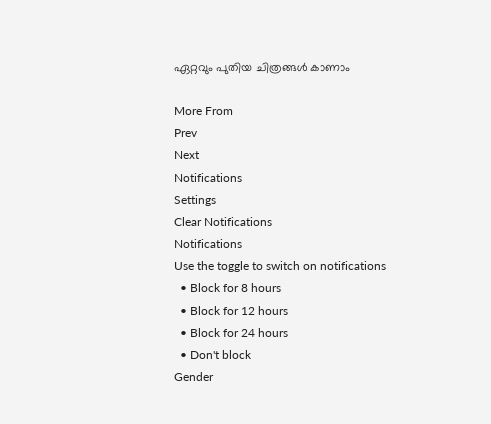ഏറ്റവും പുതിയ ചിത്രങ്ങള്‍ കാണാം

More From
Prev
Next
Notifications
Settings
Clear Notifications
Notifications
Use the toggle to switch on notifications
  • Block for 8 hours
  • Block for 12 hours
  • Block for 24 hours
  • Don't block
Gender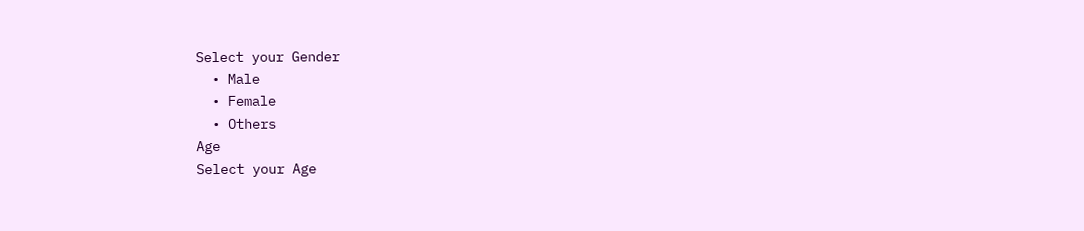Select your Gender
  • Male
  • Female
  • Others
Age
Select your Age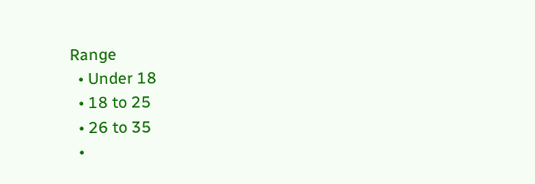Range
  • Under 18
  • 18 to 25
  • 26 to 35
  •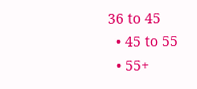36 to 45
  • 45 to 55
  • 55+